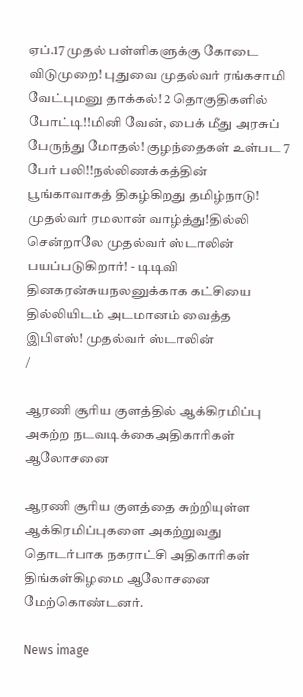ஏப்.17 முதல் பள்ளிகளுக்கு கோடை விடுமுறை! புதுவை முதல்வர் ரங்கசாமி வேட்புமனு தாக்கல்! 2 தொகுதிகளில் போட்டி!!மினி வேன், பைக் மீது அரசுப் பேருந்து மோதல்! குழந்தைகள் உள்பட 7 பேர் பலி!!நல்லிணக்கத்தின் பூங்காவாகத் திகழ்கிறது தமிழ்நாடு! முதல்வர் ரமலான் வாழ்த்து!தில்லி சென்றாலே முதல்வர் ஸ்டாலின் பயப்படுகிறார்! - டிடிவி தினகரன்சுயநலனுக்காக கட்சியை தில்லியிடம் அடமானம் வைத்த இபிஎஸ்! முதல்வர் ஸ்டாலின்
/

ஆரணி சூரிய குளத்தில் ஆக்கிரமிப்பு அகற்ற நடவடிக்கைஅதிகாரிகள் ஆலோசனை

ஆரணி சூரிய குளத்தை சுற்றியுள்ள ஆக்கிரமிப்புகளை அகற்றுவது தொடர்பாக நகராட்சி அதிகாரிகள் திங்கள்கிழமை ஆலோசனை மேற்கொண்டனர்.

News image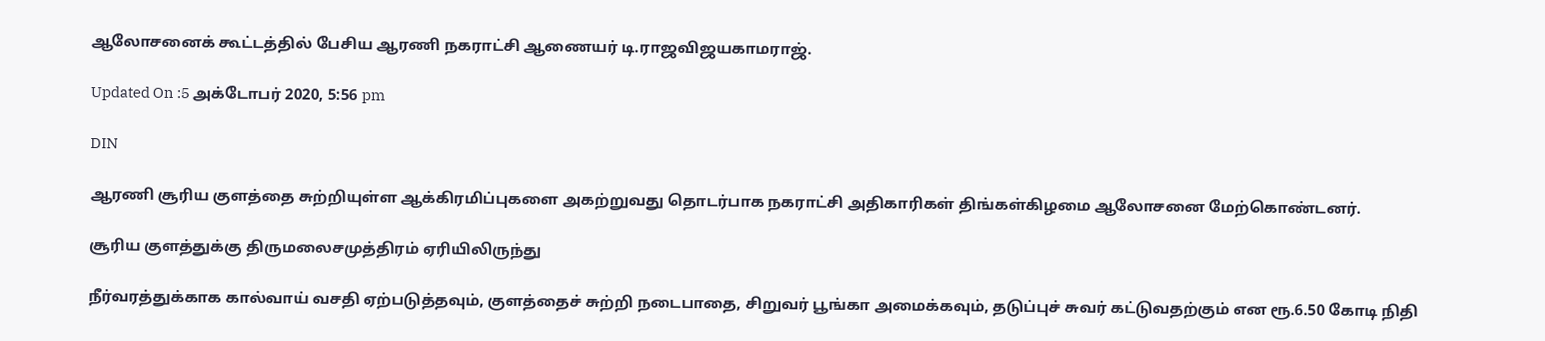ஆலோசனைக் கூட்டத்தில் பேசிய ஆரணி நகராட்சி ஆணையர் டி.ராஜவிஜயகாமராஜ்.

Updated On :5 அக்டோபர் 2020, 5:56 pm

DIN

ஆரணி சூரிய குளத்தை சுற்றியுள்ள ஆக்கிரமிப்புகளை அகற்றுவது தொடர்பாக நகராட்சி அதிகாரிகள் திங்கள்கிழமை ஆலோசனை மேற்கொண்டனர்.

சூரிய குளத்துக்கு திருமலைசமுத்திரம் ஏரியிலிருந்து

நீர்வரத்துக்காக கால்வாய் வசதி ஏற்படுத்தவும், குளத்தைச் சுற்றி நடைபாதை, சிறுவர் பூங்கா அமைக்கவும், தடுப்புச் சுவர் கட்டுவதற்கும் என ரூ.6.50 கோடி நிதி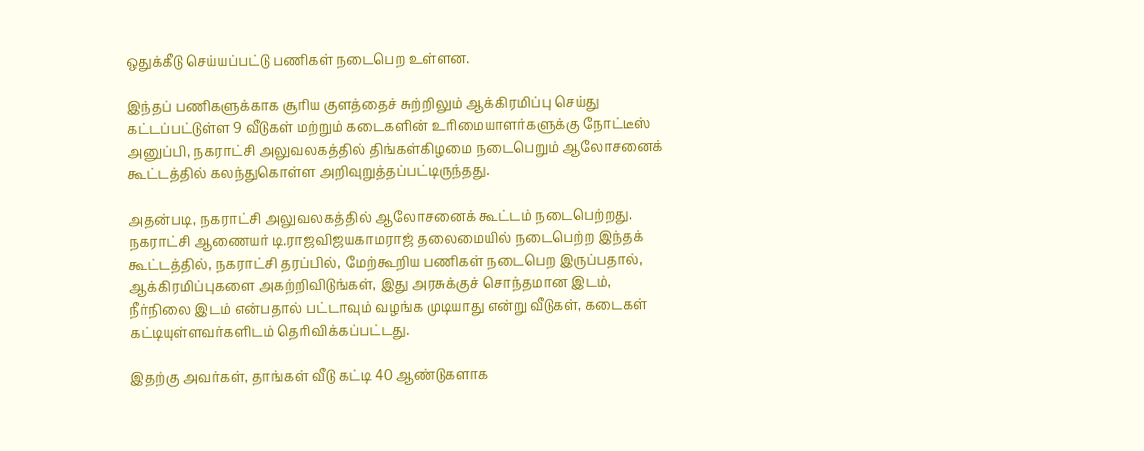ஒதுக்கீடு செய்யப்பட்டு பணிகள் நடைபெற உள்ளன.

இந்தப் பணிகளுக்காக சூரிய குளத்தைச் சுற்றிலும் ஆக்கிரமிப்பு செய்து கட்டப்பட்டுள்ள 9 வீடுகள் மற்றும் கடைகளின் உரிமையாளர்களுக்கு நோட்டீஸ் அனுப்பி, நகராட்சி அலுவலகத்தில் திங்கள்கிழமை நடைபெறும் ஆலோசனைக் கூட்டத்தில் கலந்துகொள்ள அறிவுறுத்தப்பட்டிருந்தது.

அதன்படி, நகராட்சி அலுவலகத்தில் ஆலோசனைக் கூட்டம் நடைபெற்றது. நகராட்சி ஆணையர் டி.ராஜவிஜயகாமராஜ் தலைமையில் நடைபெற்ற இந்தக் கூட்டத்தில், நகராட்சி தரப்பில், மேற்கூறிய பணிகள் நடைபெற இருப்பதால், ஆக்கிரமிப்புகளை அகற்றிவிடுங்கள், இது அரசுக்குச் சொந்தமான இடம், நீர்நிலை இடம் என்பதால் பட்டாவும் வழங்க முடியாது என்று வீடுகள், கடைகள் கட்டியுள்ளவர்களிடம் தெரிவிக்கப்பட்டது.

இதற்கு அவர்கள், தாங்கள் வீடு கட்டி 40 ஆண்டுகளாக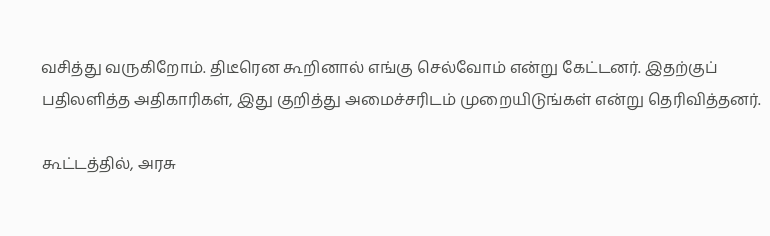வசித்து வருகிறோம். திடீரென கூறினால் எங்கு செல்வோம் என்று கேட்டனர். இதற்குப் பதிலளித்த அதிகாரிகள், இது குறித்து அமைச்சரிடம் முறையிடுங்கள் என்று தெரிவித்தனர்.

கூட்டத்தில், அரசு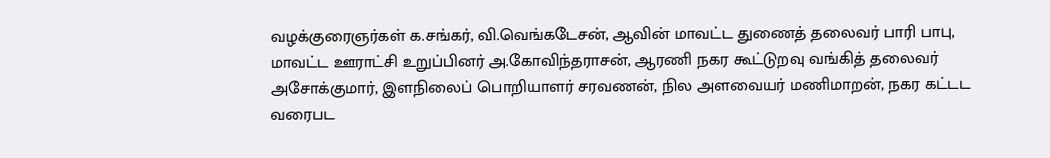வழக்குரைஞர்கள் க.சங்கர், வி.வெங்கடேசன், ஆவின் மாவட்ட துணைத் தலைவர் பாரி பாபு, மாவட்ட ஊராட்சி உறுப்பினர் அ.கோவிந்தராசன், ஆரணி நகர கூட்டுறவு வங்கித் தலைவர் அசோக்குமார், இளநிலைப் பொறியாளர் சரவணன், நில அளவையர் மணிமாறன், நகர கட்டட வரைபட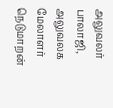அலுவலர் பாலாஜி, அலுவலக மேலாளர் நெடுமாறன்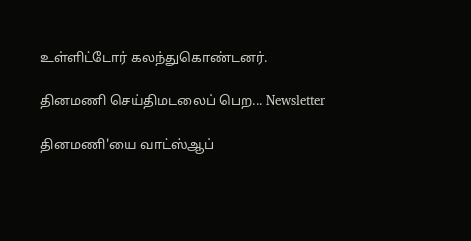உள்ளிட்டோர் கலந்துகொண்டனர்.

தினமணி செய்திமடலைப் பெற... Newsletter

தினமணி'யை வாட்ஸ்ஆப்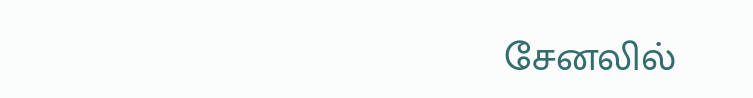சேனலில்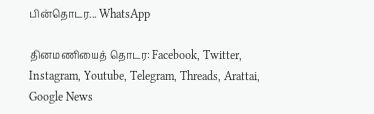பின்தொடர... WhatsApp

தினமணியைத் தொடர: Facebook, Twitter, Instagram, Youtube, Telegram, Threads, Arattai, Google News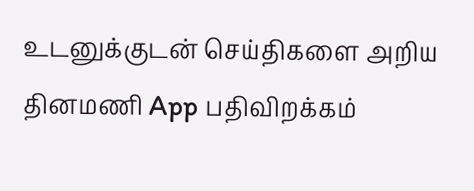உடனுக்குடன் செய்திகளை அறிய தினமணி App பதிவிறக்கம்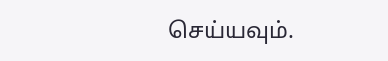செய்யவும்.